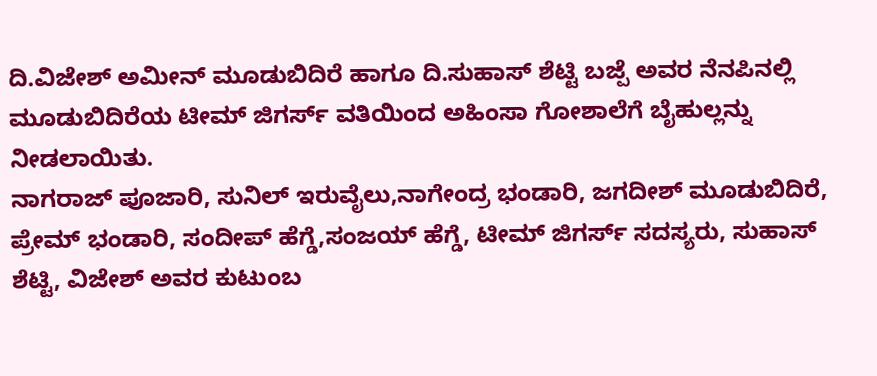ದಿ.ವಿಜೇಶ್ ಅಮೀನ್ ಮೂಡುಬಿದಿರೆ ಹಾಗೂ ದಿ.ಸುಹಾಸ್ ಶೆಟ್ಟಿ ಬಜ್ಪೆ ಅವರ ನೆನಪಿನಲ್ಲಿ ಮೂಡುಬಿದಿರೆಯ ಟೀಮ್ ಜಿಗರ್ಸ್ ವತಿಯಿಂದ ಅಹಿಂಸಾ ಗೋಶಾಲೆಗೆ ಬೈಹುಲ್ಲನ್ನು ನೀಡಲಾಯಿತು.
ನಾಗರಾಜ್ ಪೂಜಾರಿ, ಸುನಿಲ್ ಇರುವೈಲು,ನಾಗೇಂದ್ರ ಭಂಡಾರಿ, ಜಗದೀಶ್ ಮೂಡುಬಿದಿರೆ, ಪ್ರೇಮ್ ಭಂಡಾರಿ, ಸಂದೀಪ್ ಹೆಗ್ಡೆ,ಸಂಜಯ್ ಹೆಗ್ಡೆ, ಟೀಮ್ ಜಿಗರ್ಸ್ ಸದಸ್ಯರು, ಸುಹಾಸ್ ಶೆಟ್ಟಿ, ವಿಜೇಶ್ ಅವರ ಕುಟುಂಬ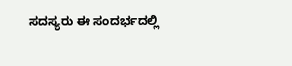ಸದಸ್ಯರು ಈ ಸಂದರ್ಭದಲ್ಲಿ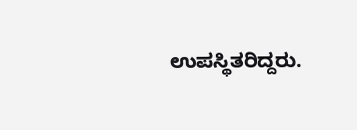ಉಪಸ್ಥಿತರಿದ್ದರು.